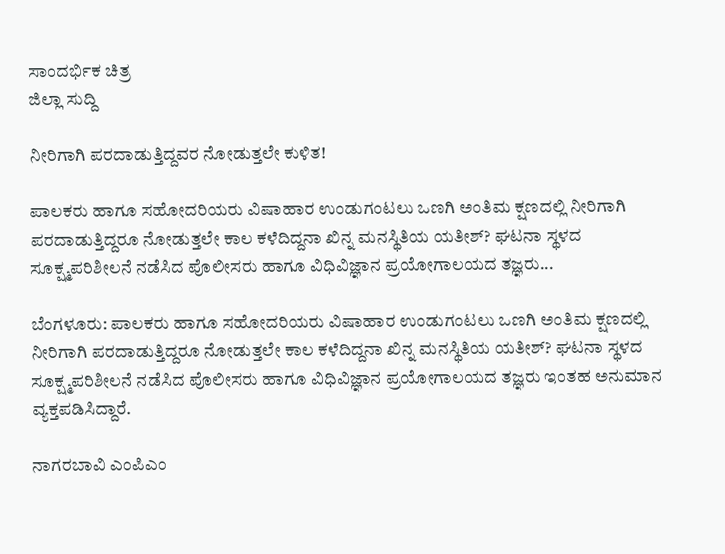ಸಾಂದರ್ಭಿಕ ಚಿತ್ರ
ಜಿಲ್ಲಾ ಸುದ್ದಿ

ನೀರಿಗಾಗಿ ಪರದಾಡುತ್ತಿದ್ದವರ ನೋಡುತ್ತಲೇ ಕುಳಿತ!

ಪಾಲಕರು ಹಾಗೂ ಸಹೋದರಿಯರು ವಿಷಾಹಾರ ಉಂಡುಗಂಟಲು ಒಣಗಿ ಅಂತಿಮ ಕ್ಷಣದಲ್ಲಿ ನೀರಿಗಾಗಿ ಪರದಾಡುತ್ತಿದ್ದರೂ ನೋಡುತ್ತಲೇ ಕಾಲ ಕಳೆದಿದ್ದನಾ ಖಿನ್ನ ಮನಸ್ಥಿತಿಯ ಯತೀಶ್? ಘಟನಾ ಸ್ಥಳದ ಸೂಕ್ಷ್ಮಪರಿಶೀಲನೆ ನಡೆಸಿದ ಪೊಲೀಸರು ಹಾಗೂ ವಿಧಿವಿಜ್ಞಾನ ಪ್ರಯೋಗಾಲಯದ ತಜ್ಞರು...

ಬೆಂಗಳೂರು: ಪಾಲಕರು ಹಾಗೂ ಸಹೋದರಿಯರು ವಿಷಾಹಾರ ಉಂಡುಗಂಟಲು ಒಣಗಿ ಅಂತಿಮ ಕ್ಷಣದಲ್ಲಿ ನೀರಿಗಾಗಿ ಪರದಾಡುತ್ತಿದ್ದರೂ ನೋಡುತ್ತಲೇ ಕಾಲ ಕಳೆದಿದ್ದನಾ ಖಿನ್ನ ಮನಸ್ಥಿತಿಯ ಯತೀಶ್? ಘಟನಾ ಸ್ಥಳದ ಸೂಕ್ಷ್ಮಪರಿಶೀಲನೆ ನಡೆಸಿದ ಪೊಲೀಸರು ಹಾಗೂ ವಿಧಿವಿಜ್ಞಾನ ಪ್ರಯೋಗಾಲಯದ ತಜ್ಞರು ಇಂತಹ ಅನುಮಾನ ವ್ಯಕ್ತಪಡಿಸಿದ್ದಾರೆ.

ನಾಗರಬಾವಿ ಎಂಪಿಎಂ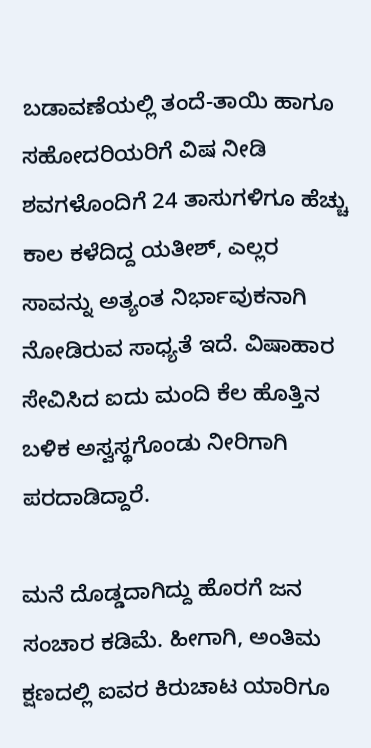ಬಡಾವಣೆಯಲ್ಲಿ ತಂದೆ-ತಾಯಿ ಹಾಗೂ ಸಹೋದರಿಯರಿಗೆ ವಿಷ ನೀಡಿ ಶವಗಳೊಂದಿಗೆ 24 ತಾಸುಗಳಿಗೂ ಹೆಚ್ಚು ಕಾಲ ಕಳೆದಿದ್ದ ಯತೀಶ್, ಎಲ್ಲರ ಸಾವನ್ನು ಅತ್ಯಂತ ನಿರ್ಭಾವುಕನಾಗಿ ನೋಡಿರುವ ಸಾಧ್ಯತೆ ಇದೆ. ವಿಷಾಹಾರ ಸೇವಿಸಿದ ಐದು ಮಂದಿ ಕೆಲ ಹೊತ್ತಿನ ಬಳಿಕ ಅಸ್ವಸ್ಥಗೊಂಡು ನೀರಿಗಾಗಿ ಪರದಾಡಿದ್ದಾರೆ.

ಮನೆ ದೊಡ್ಡದಾಗಿದ್ದು ಹೊರಗೆ ಜನ ಸಂಚಾರ ಕಡಿಮೆ. ಹೀಗಾಗಿ, ಅಂತಿಮ ಕ್ಷಣದಲ್ಲಿ ಐವರ ಕಿರುಚಾಟ ಯಾರಿಗೂ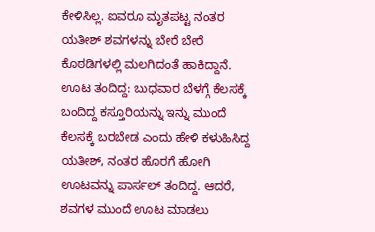ಕೇಳಿಸಿಲ್ಲ. ಐವರೂ ಮೃತಪಟ್ಟ ನಂತರ ಯತೀಶ್ ಶವಗಳನ್ನು ಬೇರೆ ಬೇರೆ ಕೊಠಡಿಗಳಲ್ಲಿ ಮಲಗಿದಂತೆ ಹಾಕಿದ್ದಾನೆ. ಊಟ ತಂದಿದ್ದ: ಬುಧವಾರ ಬೆಳಗ್ಗೆ ಕೆಲಸಕ್ಕೆ ಬಂದಿದ್ದ ಕಸ್ತೂರಿಯನ್ನು ಇನ್ನು ಮುಂದೆ ಕೆಲಸಕ್ಕೆ ಬರಬೇಡ ಎಂದು ಹೇಳಿ ಕಳುಹಿಸಿದ್ದ ಯತೀಶ್, ನಂತರ ಹೊರಗೆ ಹೋಗಿ ಊಟವನ್ನು ಪಾರ್ಸಲ್ ತಂದಿದ್ದ. ಆದರೆ, ಶವಗಳ ಮುಂದೆ ಊಟ ಮಾಡಲು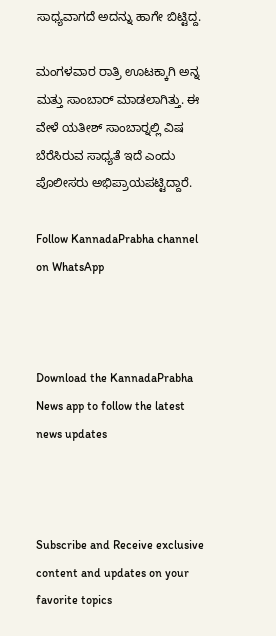ಸಾಧ್ಯವಾಗದೆ ಅದನ್ನು ಹಾಗೇ ಬಿಟ್ಟಿದ್ದ.

ಮಂಗಳವಾರ ರಾತ್ರಿ ಊಟಕ್ಕಾಗಿ ಅನ್ನ ಮತ್ತು ಸಾಂಬಾರ್ ಮಾಡಲಾಗಿತ್ತು. ಈ ವೇಳೆ ಯತೀಶ್ ಸಾಂಬಾರ್‍ನಲ್ಲಿ ವಿಷ ಬೆರೆಸಿರುವ ಸಾಧ್ಯತೆ ಇದೆ ಎಂದು ಪೊಲೀಸರು ಅಭಿಪ್ರಾಯಪಟ್ಟಿದ್ದಾರೆ.

Follow KannadaPrabha channel on WhatsApp



Download the KannadaPrabha News app to follow the latest news updates



Subscribe and Receive exclusive content and updates on your favorite topics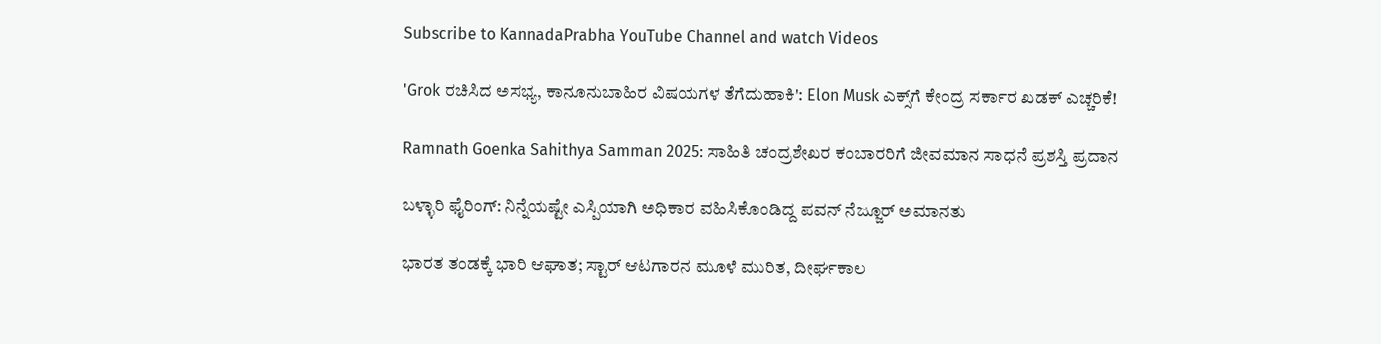Subscribe to KannadaPrabha YouTube Channel and watch Videos

'Grok ರಚಿಸಿದ ಅಸಭ್ಯ, ಕಾನೂನುಬಾಹಿರ ವಿಷಯಗಳ ತೆಗೆದುಹಾಕಿ': Elon Musk ಎಕ್ಸ್‌ಗೆ ಕೇಂದ್ರ ಸರ್ಕಾರ ಖಡಕ್ ಎಚ್ಚರಿಕೆ!

Ramnath Goenka Sahithya Samman 2025: ಸಾಹಿತಿ ಚಂದ್ರಶೇಖರ ಕಂಬಾರರಿಗೆ ಜೀವಮಾನ ಸಾಧನೆ ಪ್ರಶಸ್ತಿ ಪ್ರದಾನ

ಬಳ್ಳಾರಿ ಫೈರಿಂಗ್: ನಿನ್ನೆಯಷ್ಟೇ ಎಸ್ಪಿಯಾಗಿ ಅಧಿಕಾರ ವಹಿಸಿಕೊಂಡಿದ್ದ ಪವನ್ ನೆಜ್ಜೂರ್ ಅಮಾನತು

ಭಾರತ ತಂಡಕ್ಕೆ ಭಾರಿ ಆಘಾತ; ಸ್ಟಾರ್ ಆಟಗಾರನ ಮೂಳೆ ಮುರಿತ, ದೀರ್ಘಕಾಲ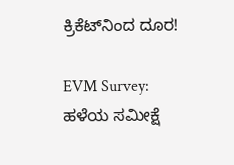ಕ್ರಿಕೆಟ್‌ನಿಂದ ದೂರ!

EVM Survey: ಹಳೆಯ ಸಮೀಕ್ಷೆ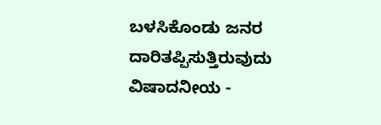ಬಳಸಿಕೊಂಡು ಜನರ ದಾರಿತಪ್ಪಿಸುತ್ತಿರುವುದು ವಿಷಾದನೀಯ -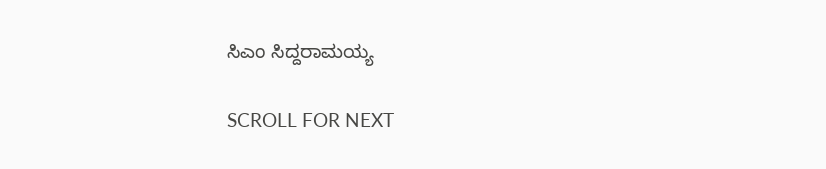ಸಿಎಂ ಸಿದ್ದರಾಮಯ್ಯ

SCROLL FOR NEXT